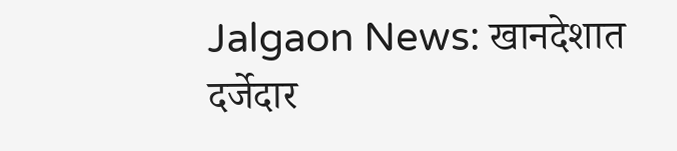Jalgaon News: खानदेशात दर्जेदार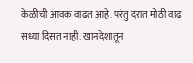केळीची आवक वाढत आहे. परंतु दरात मोठी वाढ सध्या दिसत नाही. खानदेशातून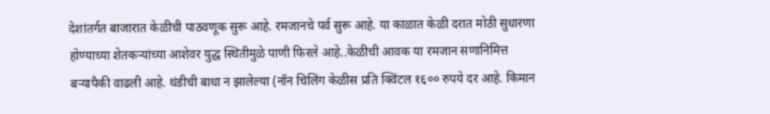देशांतर्गत बाजारात केळीची पाठवणूक सुरू आहे. रमजानचे पर्व सुरू आहे. या काळात केळी दरात मोठी सुधारणा होण्याच्या शेतकऱ्यांच्या आशेवर युद्ध स्थितीमुळे पाणी फिरले आहे..केळीची आवक या रमजान सणानिमित्त बऱ्यापैकी वाढली आहे. थंडीची बाधा न झालेल्या (नॉन चिलिंग केळीस प्रति क्विंटल १६०० रुपये दर आहे. किमान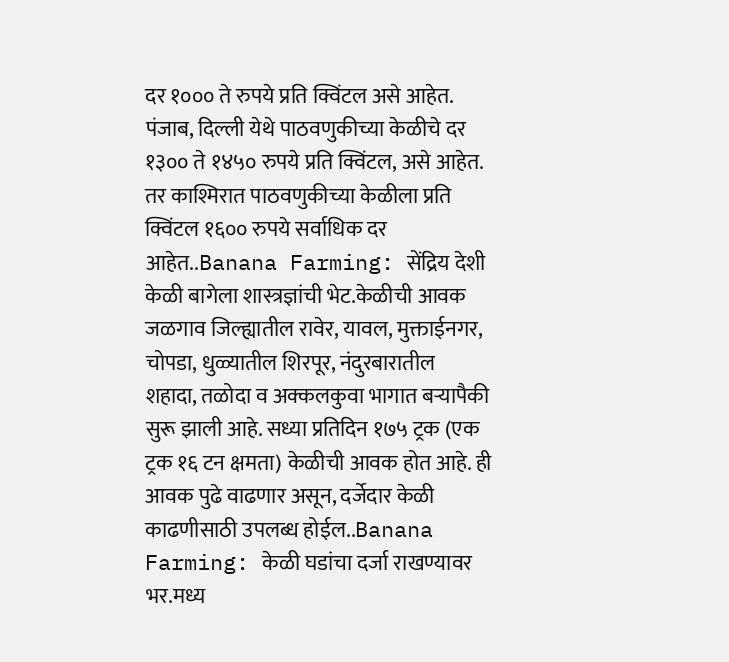दर १००० ते रुपये प्रति क्विंटल असे आहेत. पंजाब, दिल्ली येथे पाठवणुकीच्या केळीचे दर १३०० ते १४५० रुपये प्रति क्विंटल, असे आहेत. तर काश्मिरात पाठवणुकीच्या केळीला प्रति क्विंटल १६०० रुपये सर्वाधिक दर आहेत..Banana Farming: सेंद्रिय देशी केळी बागेला शास्त्रज्ञांची भेट.केळीची आवक जळगाव जिल्ह्यातील रावेर, यावल, मुक्ताईनगर, चोपडा, धुळ्यातील शिरपूर, नंदुरबारातील शहादा, तळोदा व अक्कलकुवा भागात बऱ्यापैकी सुरू झाली आहे. सध्या प्रतिदिन १७५ ट्रक (एक ट्रक १६ टन क्षमता) केळीची आवक होत आहे. ही आवक पुढे वाढणार असून, दर्जेदार केळी काढणीसाठी उपलब्ध होईल..Banana Farming: केळी घडांचा दर्जा राखण्यावर भर.मध्य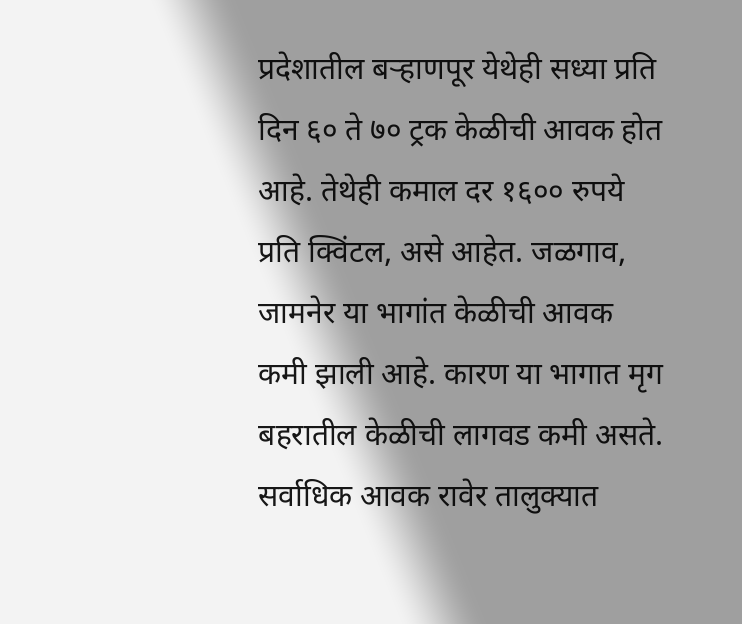प्रदेशातील बऱ्हाणपूर येथेही सध्या प्रति दिन ६० ते ७० ट्रक केळीची आवक होत आहे. तेथेही कमाल दर १६०० रुपये प्रति क्विंटल, असे आहेत. जळगाव, जामनेर या भागांत केळीची आवक कमी झाली आहे. कारण या भागात मृग बहरातील केळीची लागवड कमी असते. सर्वाधिक आवक रावेर तालुक्यात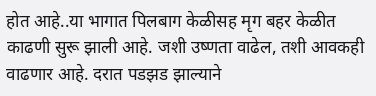होत आहे..या भागात पिलबाग केळीसह मृग बहर केळीत काढणी सुरू झाली आहे. जशी उष्णता वाढेल, तशी आवकही वाढणार आहे. दरात पडझड झाल्याने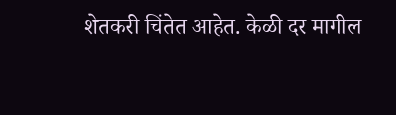शेतकरी चिंतेत आहेत. केळी दर मागील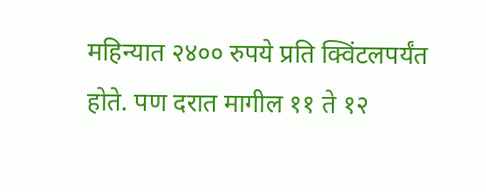महिन्यात २४०० रुपये प्रति क्विंटलपर्यंत होते. पण दरात मागील ११ ते १२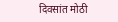दिवसांत मोठी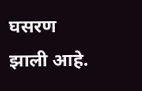घसरण झाली आहे.